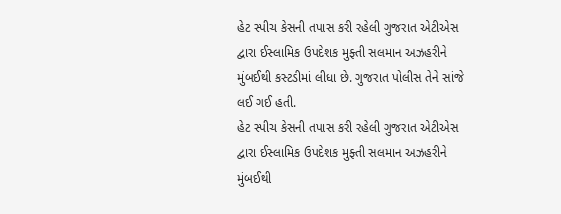હેટ સ્પીચ કેસની તપાસ કરી રહેલી ગુજરાત એટીએસ દ્વારા ઈસ્લામિક ઉપદેશક મુફ્તી સલમાન અઝહરીને મુંબઈથી કસ્ટડીમાં લીધા છે. ગુજરાત પોલીસ તેને સાંજે લઈ ગઈ હતી.
હેટ સ્પીચ કેસની તપાસ કરી રહેલી ગુજરાત એટીએસ દ્વારા ઈસ્લામિક ઉપદેશક મુફ્તી સલમાન અઝહરીને મુંબઈથી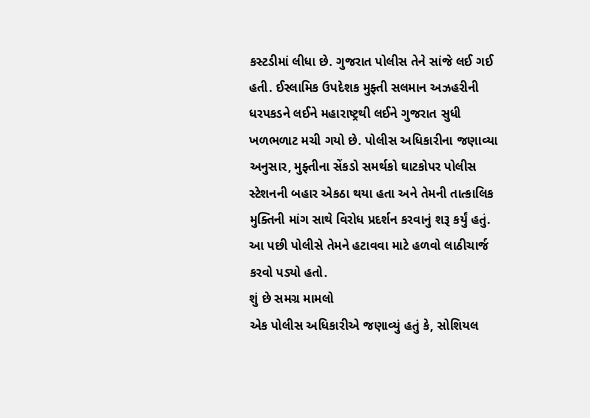કસ્ટડીમાં લીધા છે. ગુજરાત પોલીસ તેને સાંજે લઈ ગઈ હતી. ઈસ્લામિક ઉપદેશક મુફ્તી સલમાન અઝહરીની ધરપકડને લઈને મહારાષ્ટ્રથી લઈને ગુજરાત સુધી ખળભળાટ મચી ગયો છે. પોલીસ અધિકારીના જણાવ્યા અનુસાર, મુફ્તીના સેંકડો સમર્થકો ઘાટકોપર પોલીસ સ્ટેશનની બહાર એકઠા થયા હતા અને તેમની તાત્કાલિક મુક્તિની માંગ સાથે વિરોધ પ્રદર્શન કરવાનું શરૂ કર્યું હતું. આ પછી પોલીસે તેમને હટાવવા માટે હળવો લાઠીચાર્જ કરવો પડ્યો હતો.
શું છે સમગ્ર મામલો
એક પોલીસ અધિકારીએ જણાવ્યું હતું કે, સોશિયલ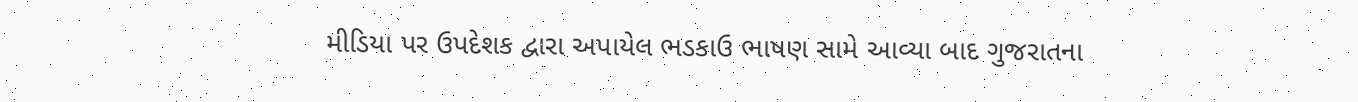મીડિયા પર ઉપદેશક દ્વારા અપાયેલ ભડકાઉ ભાષણ સામે આવ્યા બાદ ગુજરાતના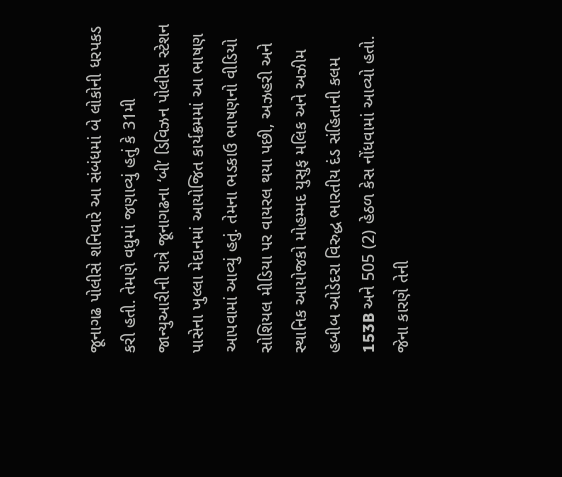જૂનાગઢ પોલીસે શનિવારે આ સંબંધમાં બે લોકોની ધરપકડ કરી હતી. તેમણે વધુમાં જણાવ્યું હતું કે 31મી જાન્યુઆરીની રાત્રે જૂનાગઢના ‘બી’ ડિવિઝન પોલીસ સ્ટેશન પાસેના ખુલ્લા મેદાનમાં આયોજિત કાર્યક્રમમાં આ ભાષણ આપવામાં આવ્યું હતું. તેમના ભડકાઉ ભાષણનો વીડિયો સોશિયલ મીડિયા પર વાયરલ થયા પછી, અઝહરી અને સ્થાનિક આયોજકો મોહમ્મદ યુસુફ મલિક અને અઝીમ હબીબ ઓડેદરા વિરુદ્ધ ભારતીય દંડ સંહિતાની કલમ 153B અને 505 (2) હેઠળ કેસ નોંધવામાં આવ્યો હતો. જેના કારણે તેની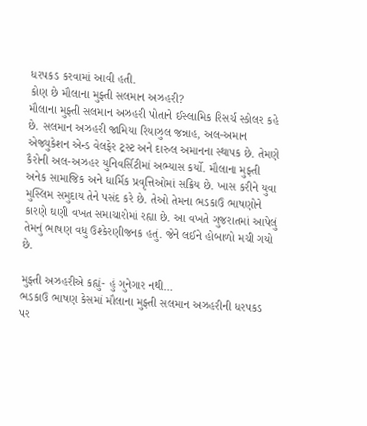ધરપકડ કરવામાં આવી હતી.
કોણ છે મૌલાના મુફ્તી સલમાન અઝહરી?
મૌલાના મુફ્તી સલમાન અઝહરી પોતાને ઈસ્લામિક રિસર્ચ સ્કોલર કહે છે. સલમાન અઝહરી જામિયા રિયાઝુલ જન્નાહ, અલ-અમાન એજ્યુકેશન એન્ડ વેલફેર ટ્રસ્ટ અને દારુલ અમાનના સ્થાપક છે. તેમણે કૈરોની અલ-અઝહર યુનિવર્સિટીમાં અભ્યાસ કર્યો. મૌલાના મુફ્તી અનેક સામાજિક અને ધાર્મિક પ્રવૃત્તિઓમાં સક્રિય છે. ખાસ કરીને યુવા મુસ્લિમ સમુદાય તેને પસંદ કરે છે. તેઓ તેમના ભડકાઉ ભાષણોને કારણે ઘણી વખત સમાચારોમાં રહ્યા છે. આ વખતે ગુજરાતમાં આપેલું તેમનું ભાષણ વધુ ઉશ્કેરણીજનક હતું. જેને લઈને હોબાળો મચી ગયો છે.

મુફ્તી અઝહરીએ કહ્યું- હું ગુનેગાર નથી…
ભડકાઉ ભાષણ કેસમાં મૌલાના મુફ્તી સલમાન અઝહરીની ધરપકડ પર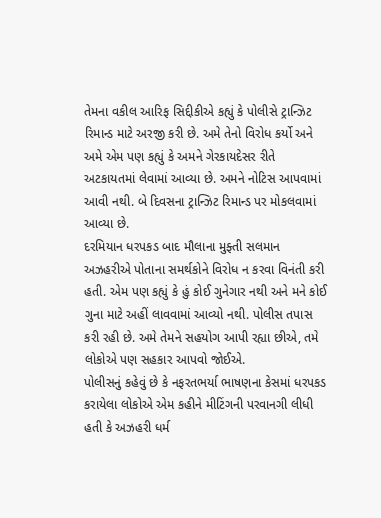તેમના વકીલ આરિફ સિદ્દીકીએ કહ્યું કે પોલીસે ટ્રાન્ઝિટ રિમાન્ડ માટે અરજી કરી છે. અમે તેનો વિરોધ કર્યો અને અમે એમ પણ કહ્યું કે અમને ગેરકાયદેસર રીતે અટકાયતમાં લેવામાં આવ્યા છે. અમને નોટિસ આપવામાં આવી નથી. બે દિવસના ટ્રાન્ઝિટ રિમાન્ડ પર મોકલવામાં આવ્યા છે.
દરમિયાન ધરપકડ બાદ મૌલાના મુફ્તી સલમાન અઝહરીએ પોતાના સમર્થકોને વિરોધ ન કરવા વિનંતી કરી હતી. એમ પણ કહ્યું કે હું કોઈ ગુનેગાર નથી અને મને કોઈ ગુના માટે અહીં લાવવામાં આવ્યો નથી. પોલીસ તપાસ કરી રહી છે. અમે તેમને સહયોગ આપી રહ્યા છીએ, તમે લોકોએ પણ સહકાર આપવો જોઈએ.
પોલીસનું કહેવું છે કે નફરતભર્યા ભાષણના કેસમાં ધરપકડ કરાયેલા લોકોએ એમ કહીને મીટિંગની પરવાનગી લીધી હતી કે અઝહરી ધર્મ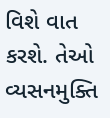વિશે વાત કરશે. તેઓ વ્યસનમુક્તિ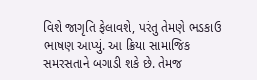વિશે જાગૃતિ ફેલાવશે, પરંતુ તેમણે ભડકાઉ ભાષણ આપ્યું. આ ક્રિયા સામાજિક સમરસતાને બગાડી શકે છે. તેમજ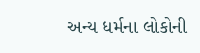અન્ય ધર્મના લોકોની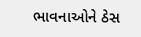ભાવનાઓને ઠેસ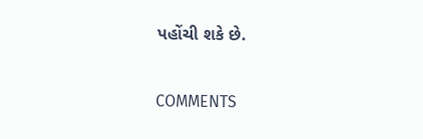પહોંચી શકે છે.


COMMENTS